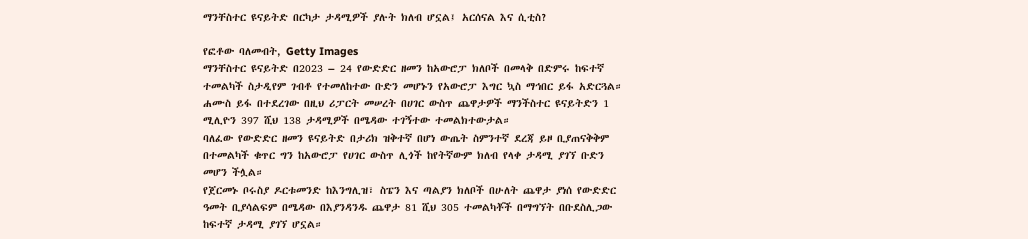ማንቸስተር ዩናይትድ በርካታ ታዳሚዎች ያሉት ክለብ ሆኗል፤ አርሰናል እና ሲቲስ?

የፎቶው ባለመብት, Getty Images
ማንቸስተር ዩናይትድ በ2023 – 24 የውድድር ዘመን ከአውሮፓ ክለቦች በመላቅ በድምሩ ከፍተኛ ተመልካች ስታዲየም ገብቶ የተመለከተው ቡድን መሆኑን የአውሮፓ እግር ኳስ ማኅበር ይፋ አድርጓል።
ሐሙስ ይፋ በተደረገው በዚህ ሪፓርት መሠረት በሀገር ውስጥ ጨዋታዎች ማንችስተር ዩናይትድን 1 ሚሊዮን 397 ሺህ 138 ታዳሚዎች በሜዳው ተገኝተው ተመልክተውታል።
ባለፈው የውድድር ዘመን ዩናይትድ በታሪክ ዝቅተኛ በሆነ ውጤት ስምንተኛ ደረጃ ይዞ ቢያጠናቅቅም በተመልካች ቁጥር ግን ከአውሮፓ የሀገር ውስጥ ሊጎች ከየትኛውም ክለብ የላቀ ታዳሚ ያገኘ ቡድን መሆን ችሏል።
የጀርመኑ ቦሩስያ ዶርቱመንድ ከእንግሊዝ፣ ስፔን እና ጣልያን ክለቦች በሁለት ጨዋታ ያነሰ የውድድር ዓመት ቢያሳልፍም በሜዳው በእያንዳንዱ ጨዋታ 81 ሺህ 305 ተመልካቾች በማግኘት በቡደስሊጋው ከፍተኛ ታዳሚ ያገኘ ሆኗል።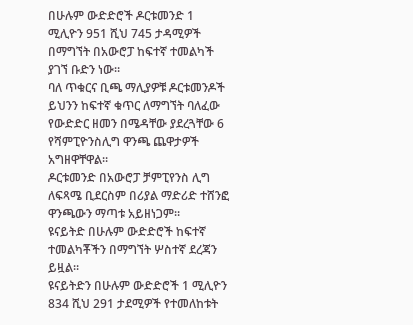በሁሉም ውድድሮች ዶርቱመንድ 1 ሚሊዮን 951 ሺህ 745 ታዳሚዎች በማግኘት በአውሮፓ ከፍተኛ ተመልካች ያገኘ ቡድን ነው።
ባለ ጥቁርና ቢጫ ማሊያዎቹ ዶርቱመንዶች ይህንን ከፍተኛ ቁጥር ለማግኘት ባለፈው የውድድር ዘመን በሜዳቸው ያደረጓቸው 6 የሻምፒዮንስሊግ ዋንጫ ጨዋታዎች አግዘዋቸዋል።
ዶርቱመንድ በአውሮፓ ቻምፒየንስ ሊግ ለፍጻሜ ቢደርስም በሪያል ማድሪድ ተሸንፎ ዋንጫውን ማጣቱ አይዘነጋም።
ዩናይትድ በሁሉም ውድድሮች ከፍተኛ ተመልካቾችን በማግኘት ሦስተኛ ደረጃን ይዟል።
ዩናይትድን በሁሉም ውድድሮች 1 ሚሊዮን 834 ሺህ 291 ታደሚዎች የተመለከቱት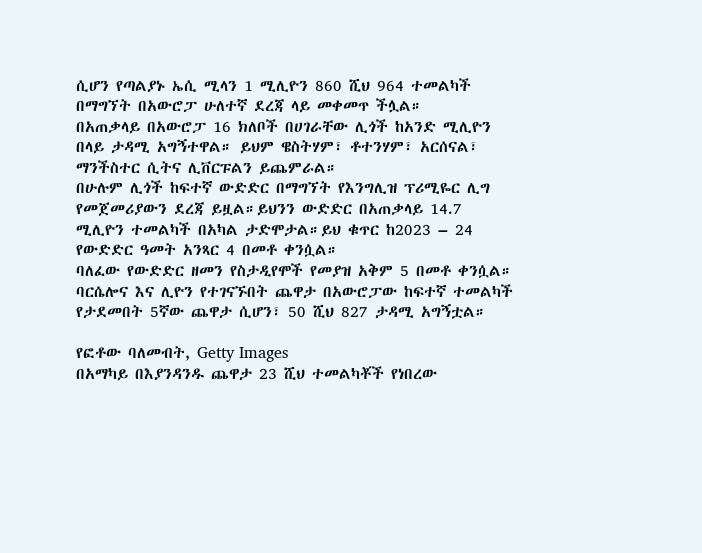ሲሆን የጣልያኑ ኤሲ ሚላን 1 ሚሊዮን 860 ሺህ 964 ተመልካች በማግኘት በአውሮፓ ሁለተኛ ደረጃ ላይ መቀመጥ ችሏል።
በአጠቃላይ በአውሮፓ 16 ክለቦች በሀገራቸው ሊጎች ከአንድ ሚሊዮን በላይ ታዳሚ አግኝተዋል። ይህም ዌስትሃም፣ ቶተንሃም፣ አርሰናል፣ ማንችስተር ሲትና ሊቨርፑልን ይጨምራል።
በሁሉም ሊጎች ከፍተኛ ውድድር በማግኘት የእንግሊዝ ፕሪሚዬር ሊግ የመጀመሪያውን ደረጃ ይዟል።ይህንን ውድድር በአጠቃላይ 14.7 ሚሊዮን ተመልካች በአካል ታድሞታል።ይህ ቁጥር ከ2023 – 24 የውድድር ዓመት አንጻር 4 በመቶ ቀንሷል።
ባለፈው የውድድር ዘመን የስታዲየሞች የመያዝ አቅም 5 በመቶ ቀንሷል።
ባርሴሎና እና ሊዮን የተገናኙበት ጨዋታ በአውሮፓው ከፍተኛ ተመልካች የታደመበት 5ኛው ጨዋታ ሲሆን፣ 50 ሺህ 827 ታዳሚ አግኝቷል።

የፎቶው ባለመብት, Getty Images
በአማካይ በእያንዳንዱ ጨዋታ 23 ሺህ ተመልካቾች የነበረው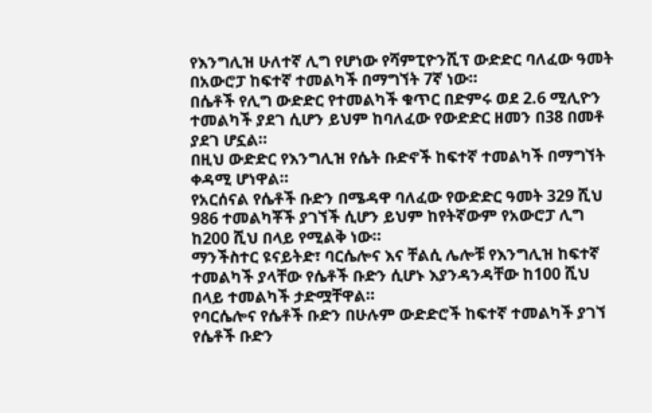የእንግሊዝ ሁለተኛ ሊግ የሆነው የሻምፒዮንሺፕ ውድድር ባለፈው ዓመት በአውሮፓ ከፍተኛ ተመልካች በማግኘት 7ኛ ነው።
በሴቶች የሊግ ውድድር የተመልካች ቁጥር በድምሩ ወደ 2.6 ሚሊዮን ተመልካች ያደገ ሲሆን ይህም ከባለፈው የውድድር ዘመን በ38 በመቶ ያደገ ሆኗል።
በዚህ ውድድር የእንግሊዝ የሴት ቡድኖች ከፍተኛ ተመልካች በማግኘት ቀዳሚ ሆነዋል።
የአርሰናል የሴቶች ቡድን በሜዳዋ ባለፈው የውድድር ዓመት 329 ሺህ 986 ተመልካቾች ያገኘች ሲሆን ይህም ከየትኛውም የአውሮፓ ሊግ ከ200 ሺህ በላይ የሚልቅ ነው።
ማንችስተር ዩናይትድ፣ ባርሴሎና እና ቸልሲ ሌሎቹ የእንግሊዝ ከፍተኛ ተመልካች ያላቸው የሴቶች ቡድን ሲሆኑ እያንዳንዳቸው ከ100 ሺህ በላይ ተመልካች ታድሟቸዋል።
የባርሴሎና የሴቶች ቡድን በሁሉም ውድድሮች ከፍተኛ ተመልካች ያገኘ የሴቶች ቡድን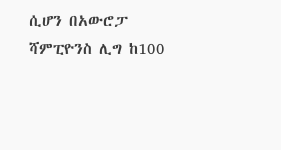ሲሆን በአውሮፓ ሻምፒዮንስ ሊግ ከ100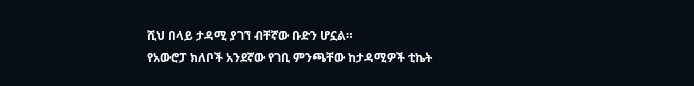ሺህ በላይ ታዳሚ ያገኘ ብቸኛው ቡድን ሆኗል።
የአውሮፓ ክለቦች አንደኛው የገቢ ምንጫቸው ከታዳሚዎች ቲኬት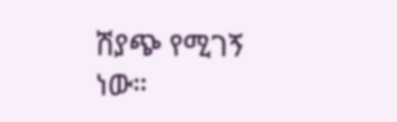ሽያጭ የሚገኝ ነው።